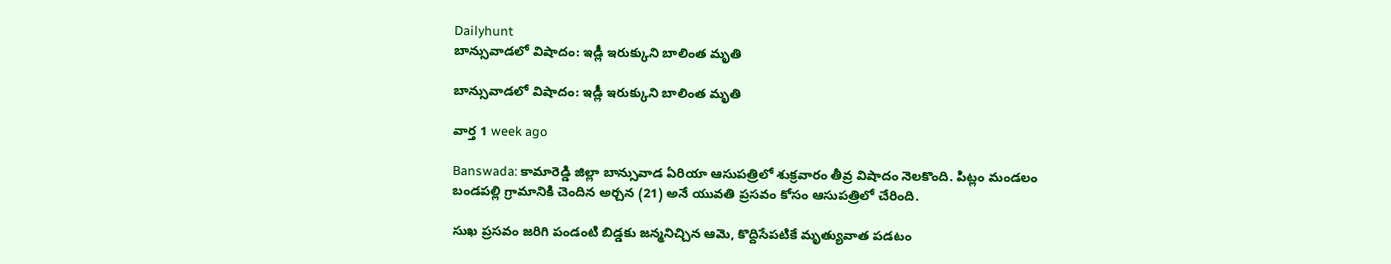Dailyhunt
బాన్సువాడలో విషాదం: ఇడ్లీ ఇరుక్కుని బాలింత మృతి

బాన్సువాడలో విషాదం: ఇడ్లీ ఇరుక్కుని బాలింత మృతి

వార్త 1 week ago

Banswada: కామారెడ్డి జిల్లా బాన్సువాడ ఏరియా ఆసుపత్రిలో శుక్రవారం తీవ్ర విషాదం నెలకొంది. పిట్లం మండలం బండపల్లి గ్రామానికి చెందిన అర్చన (21) అనే యువతి ప్రసవం కోసం ఆసుపత్రిలో చేరింది.

సుఖ ప్రసవం జరిగి పండంటి బిడ్డకు జన్మనిచ్చిన ఆమె, కొద్దిసేపటికే మృత్యువాత పడటం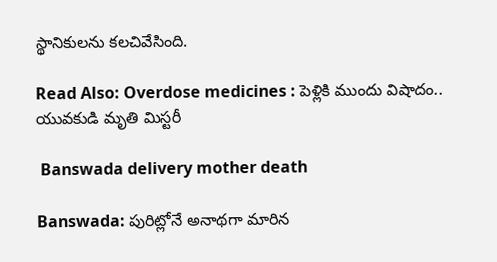స్థానికులను కలచివేసింది.

Read Also: Overdose medicines : పెళ్లికి ముందు విషాదం.. యువకుడి మృతి మిస్టరీ

 Banswada delivery mother death

Banswada: పురిట్లోనే అనాథగా మారిన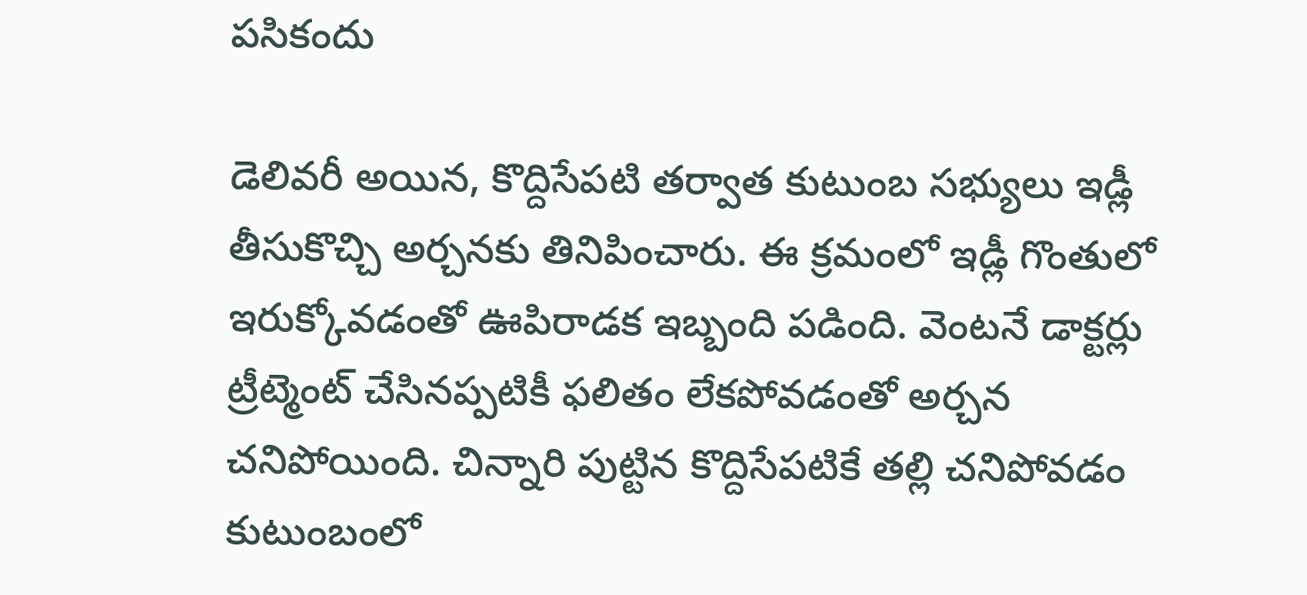పసికందు

డెలివరీ అయిన, కొద్దిసేపటి తర్వాత కుటుంబ సభ్యులు ఇడ్లీ తీసుకొచ్చి అర్చనకు తినిపించారు. ఈ క్రమంలో ఇడ్లీ గొంతులో ఇరుక్కోవడంతో ఊపిరాడక ఇబ్బంది పడింది. వెంటనే డాక్టర్లు ట్రీట్మెంట్ చేసినప్పటికీ ఫలితం లేకపోవడంతో అర్చన చనిపోయింది. చిన్నారి పుట్టిన కొద్దిసేపటికే తల్లి చనిపోవడం కుటుంబంలో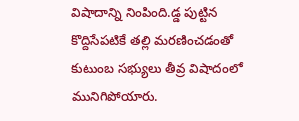విషాదాన్ని నింపింది.డ్డ పుట్టిన కొద్దిసేపటికే తల్లి మరణించడంతో కుటుంబ సభ్యులు తీవ్ర విషాదంలో మునిగిపోయారు.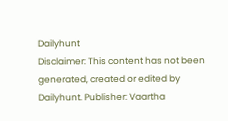Dailyhunt
Disclaimer: This content has not been generated, created or edited by Dailyhunt. Publisher: Vaartha